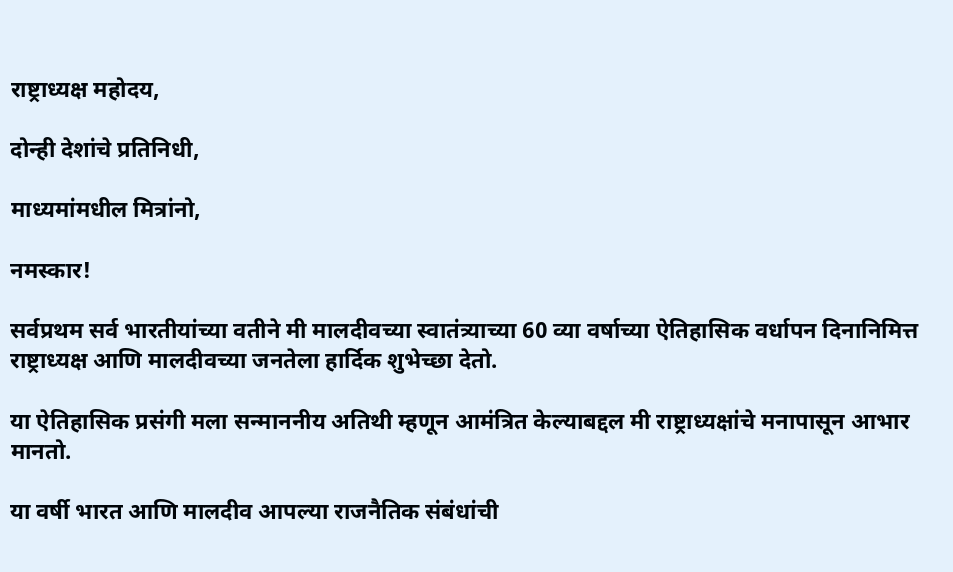राष्ट्राध्यक्ष महोदय,

दोन्ही देशांचे प्रतिनिधी,

माध्यमांमधील मित्रांनो,

नमस्कार!

सर्वप्रथम सर्व भारतीयांच्या वतीने मी मालदीवच्या स्वातंत्र्याच्या 60 व्या वर्षाच्या ऐतिहासिक वर्धापन दिनानिमित्त राष्ट्राध्यक्ष आणि मालदीवच्या जनतेला हार्दिक शुभेच्छा देतो.

या ऐतिहासिक प्रसंगी मला सन्माननीय अतिथी म्हणून आमंत्रित केल्याबद्दल मी राष्ट्राध्यक्षांचे मनापासून आभार मानतो.

या वर्षी भारत आणि मालदीव आपल्या राजनैतिक संबंधांची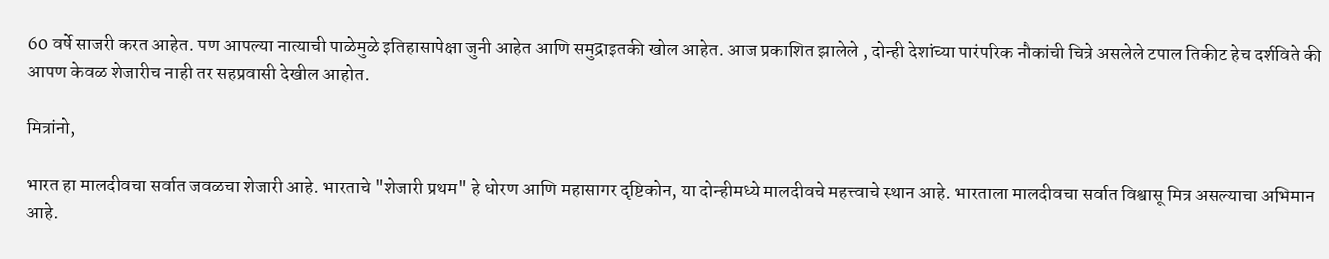60 वर्षे साजरी करत आहेत. पण आपल्या नात्याची पाळेमुळे इतिहासापेक्षा जुनी आहेत आणि समुद्राइतकी खोल आहेत. आज प्रकाशित झालेले , दोन्ही देशांच्या पारंपरिक नौकांची चित्रे असलेले टपाल तिकीट हेच दर्शविते की आपण केवळ शेजारीच नाही तर सहप्रवासी देखील आहोत.

मित्रांनो,

भारत हा मालदीवचा सर्वात जवळचा शेजारी आहे. भारताचे "शेजारी प्रथम" हे धोरण आणि महासागर दृष्टिकोन, या दोन्हीमध्ये मालदीवचे महत्त्वाचे स्थान आहे. भारताला मालदीवचा सर्वात विश्वासू मित्र असल्याचा अभिमान आहे.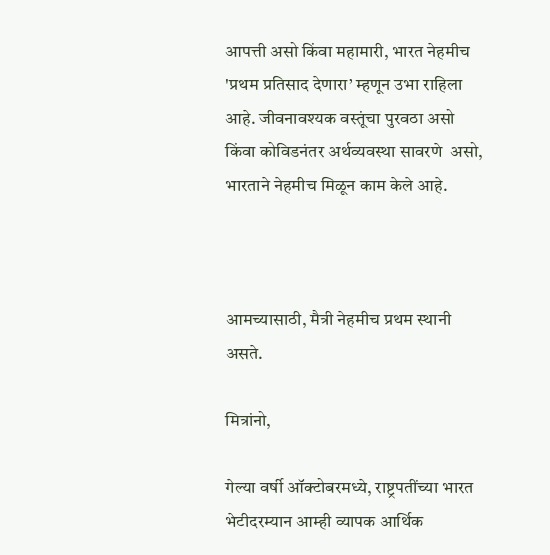आपत्ती असो किंवा महामारी, भारत नेहमीच 'प्रथम प्रतिसाद देणारा’ म्हणून उभा राहिला आहे. जीवनावश्यक वस्तूंचा पुरवठा असो किंवा कोविडनंतर अर्थव्यवस्था सावरणे  असो, भारताने नेहमीच मिळून काम केले आहे.



आमच्यासाठी, मैत्री नेहमीच प्रथम स्थानी असते.

मित्रांनो,

गेल्या वर्षी ऑक्टोबरमध्ये, राष्ट्रपतींच्या भारत भेटीदरम्यान आम्ही व्यापक आर्थिक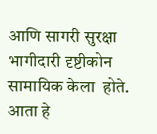आणि सागरी सुरक्षा भागीदारी दृष्टीकोन  सामायिक केला  होते. आता हे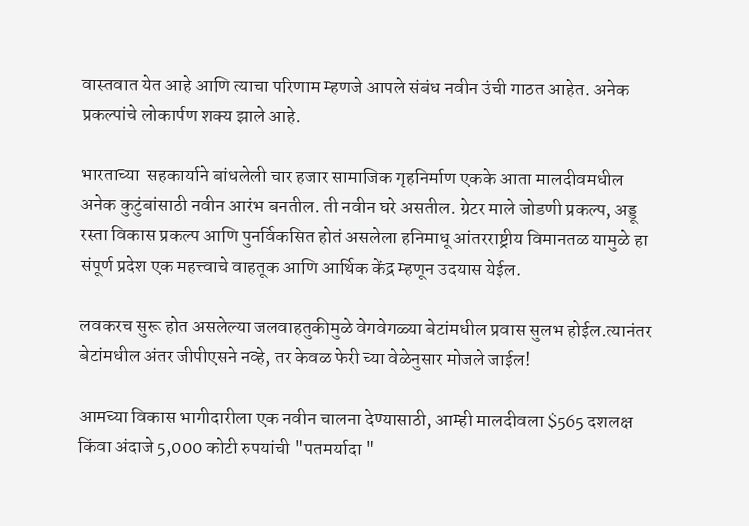वास्तवात येत आहे आणि त्याचा परिणाम म्हणजे आपले संबंध नवीन उंची गाठत आहेत. अनेक प्रकल्पांचे लोकार्पण शक्य झाले आहे.

भारताच्या  सहकार्याने बांधलेली चार हजार सामाजिक गृहनिर्माण एकके आता मालदीवमधील अनेक कुटुंबांसाठी नवीन आरंभ बनतील. ती नवीन घरे असतील. ग्रेटर माले जोडणी प्रकल्प, अड्डू रस्ता विकास प्रकल्प आणि पुनर्विकसित होतं असलेला हनिमाधू आंतरराष्ट्रीय विमानतळ यामुळे हा संपूर्ण प्रदेश एक महत्त्वाचे वाहतूक आणि आर्थिक केंद्र म्हणून उदयास येईल.

लवकरच सुरू होत असलेल्या जलवाहतुकीमुळे वेगवेगळ्या बेटांमधील प्रवास सुलभ होईल.त्यानंतर बेटांमधील अंतर जीपीएसने नव्हे, तर केवळ फेरी च्या वेळेनुसार मोजले जाईल!

आमच्या विकास भागीदारीला एक नवीन चालना देण्यासाठी, आम्ही मालदीवला $565 दशलक्ष किंवा अंदाजे 5,000 कोटी रुपयांची "पतमर्यादा "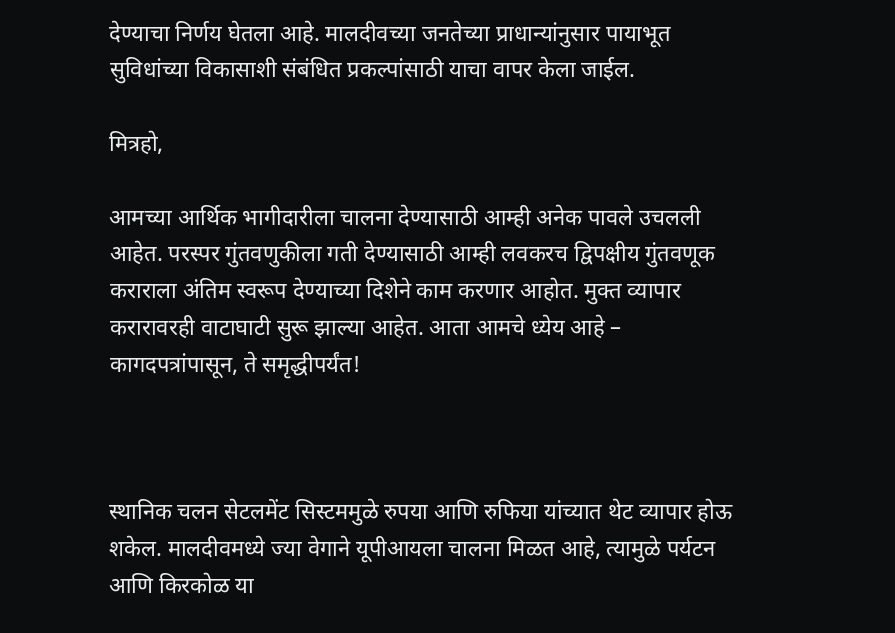देण्याचा निर्णय घेतला आहे. मालदीवच्या जनतेच्या प्राधान्यांनुसार पायाभूत सुविधांच्या विकासाशी संबंधित प्रकल्पांसाठी याचा वापर केला जाईल.

मित्रहो,

आमच्या आर्थिक भागीदारीला चालना देण्यासाठी आम्ही अनेक पावले उचलली आहेत. परस्पर गुंतवणुकीला गती देण्यासाठी आम्ही लवकरच द्विपक्षीय गुंतवणूक कराराला अंतिम स्वरूप देण्याच्या दिशेने काम करणार आहोत. मुक्त व्यापार करारावरही वाटाघाटी सुरू झाल्या आहेत. आता आमचे ध्येय आहे – कागदपत्रांपासून, ते समृद्धीपर्यंत!



स्थानिक चलन सेटलमेंट सिस्टममुळे रुपया आणि रुफिया यांच्यात थेट व्यापार होऊ शकेल. मालदीवमध्ये ज्या वेगाने यूपीआयला चालना मिळत आहे, त्यामुळे पर्यटन आणि किरकोळ या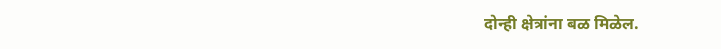दोन्ही क्षेत्रांना बळ मिळेल.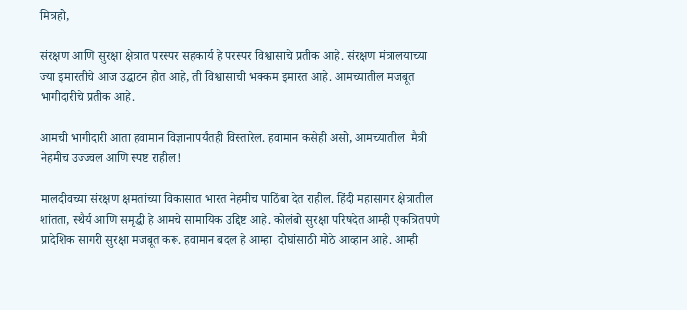मित्रहो,

संरक्षण आणि सुरक्षा क्षेत्रात परस्पर सहकार्य हे परस्पर विश्वासाचे प्रतीक आहे. संरक्षण मंत्रालयाच्या ज्या इमारतीचे आज उद्घाटन होत आहे, ती विश्वासाची भक्कम इमारत आहे. आमच्यातील मजबूत भागीदारीचे प्रतीक आहे.

आमची भागीदारी आता हवामान विज्ञानापर्यंतही विस्तारेल. हवामान कसेही असो, आमच्यातील  मैत्री नेहमीच उज्ज्वल आणि स्पष्ट राहील!

मालदीवच्या संरक्षण क्षमतांच्या विकासात भारत नेहमीच पाठिंबा देत राहील. हिंदी महासागर क्षेत्रातील शांतता, स्थैर्य आणि समृद्धी हे आमचे सामायिक उद्दिष्ट आहे. कोलंबो सुरक्षा परिषदेत आम्ही एकत्रितपणे प्रादेशिक सागरी सुरक्षा मजबूत करू. हवामान बदल हे आम्हा  दोघांसाठी मोठे आव्हान आहे. आम्ही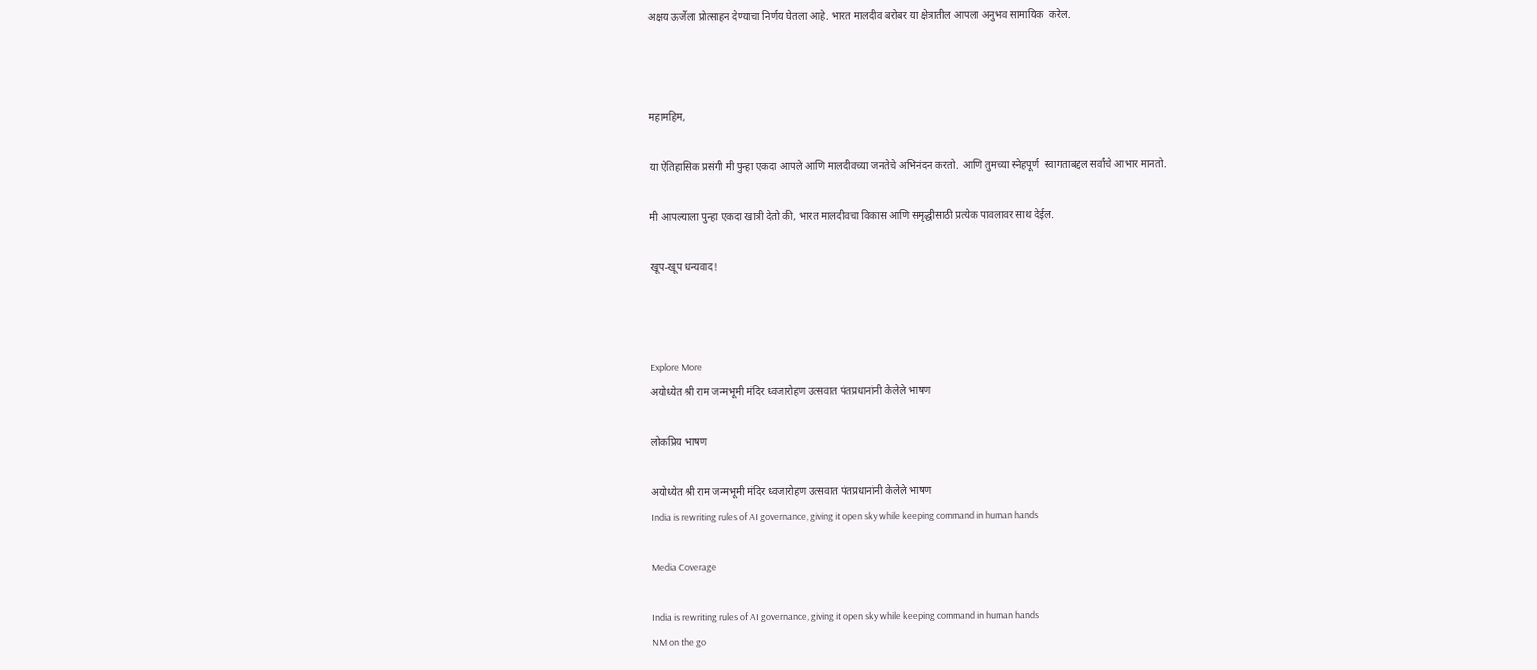अक्षय ऊर्जेला प्रोत्साहन देण्याचा निर्णय घेतला आहे. भारत मालदीव बरोबर या क्षेत्रातील आपला अनुभव सामायिक  करेल.



महामहिम,

या ऐतिहासिक प्रसंगी मी पुन्हा एकदा आपले आणि मालदीवच्या जनतेचे अभिनंदन करतो. आणि तुमच्या स्नेहपूर्ण  स्वागताबद्दल सर्वांचे आभार मानतो.

मी आपल्याला पुन्हा एकदा खात्री देतो की, भारत मालदीवचा विकास आणि समृद्धीसाठी प्रत्येक पावलावर साथ देईल.

खूप-खूप धन्यवाद!



Explore More
अयोध्येत श्री राम जन्मभूमी मंदिर ध्वजारोहण उत्सवात पंतप्रधानांनी केलेले भाषण

लोकप्रिय भाषण

अयोध्येत श्री राम जन्मभूमी मंदिर ध्वजारोहण उत्सवात पंतप्रधानांनी केलेले भाषण
India is rewriting rules of AI governance, giving it open sky while keeping command in human hands

Media Coverage

India is rewriting rules of AI governance, giving it open sky while keeping command in human hands
NM on the go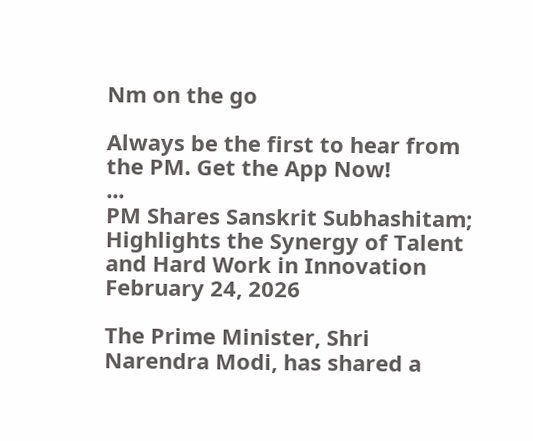Nm on the go

Always be the first to hear from the PM. Get the App Now!
...
PM Shares Sanskrit Subhashitam; Highlights the Synergy of Talent and Hard Work in Innovation
February 24, 2026

The Prime Minister, Shri Narendra Modi, has shared a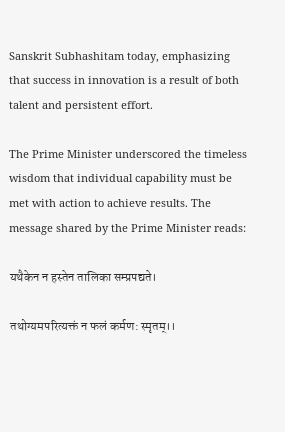Sanskrit Subhashitam today, emphasizing that success in innovation is a result of both talent and persistent effort.

The Prime Minister underscored the timeless wisdom that individual capability must be met with action to achieve results. The message shared by the Prime Minister reads:

यथैकेन न हस्तेन तालिका सम्प्रपद्यते।

तथोग्यमपरित्यक्तं न फलं कर्मण: स्मृतम्।।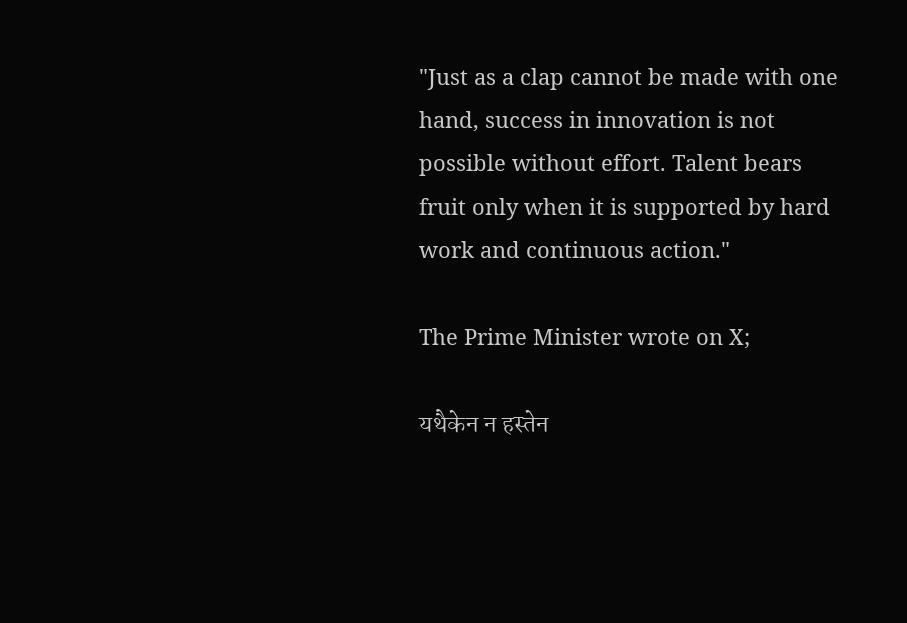"Just as a clap cannot be made with one hand, success in innovation is not possible without effort. Talent bears fruit only when it is supported by hard work and continuous action."

The Prime Minister wrote on X;

यथैकेन न हस्तेन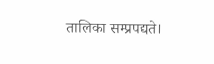तालिका सम्प्रपद्यते।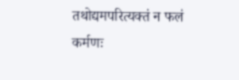तथोद्यमपरित्यक्तं न फलं कर्मणः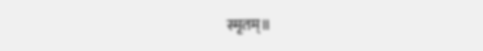स्मृतम्॥